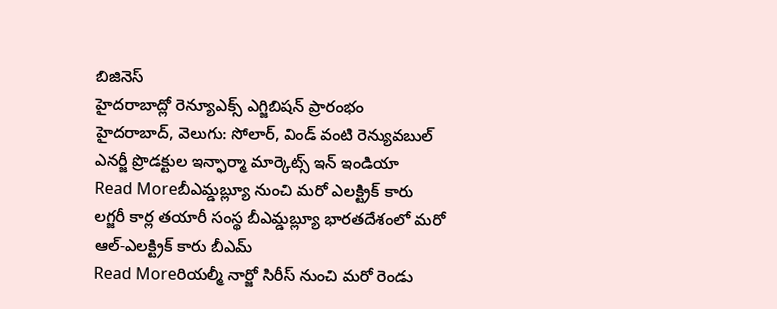బిజినెస్
హైదరాబాద్లో రెన్యూఎక్స్ ఎగ్జిబిషన్ ప్రారంభం
హైదరాబాద్, వెలుగు: సోలార్, విండ్ వంటి రెన్యువబుల్ ఎనర్జీ ప్రొడక్టుల ఇన్ఫార్మా మార్కెట్స్ ఇన్ ఇండియా
Read Moreబీఎమ్డబ్ల్యూ నుంచి మరో ఎలక్ట్రిక్ కారు
లగ్జరీ కార్ల తయారీ సంస్థ బీఎమ్డబ్ల్యూ భారతదేశంలో మరో ఆల్-ఎలక్ట్రిక్ కారు బీఎమ్
Read Moreరియల్మీ నార్జో సిరీస్ నుంచి మరో రెండు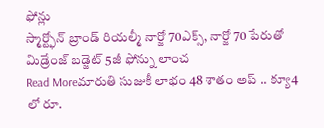ఫోన్లు
స్మార్ట్ఫోన్ బ్రాండ్ రియల్మీ నార్జో 70ఎక్స్, నార్జో 70 పేరుతో మిడ్రేంజ్ బడ్జెట్ 5జీ ఫోన్ను లాంచ
Read Moreమారుతి సుజుకీ లాభం 48 శాతం అప్ .. క్యూ4 లో రూ.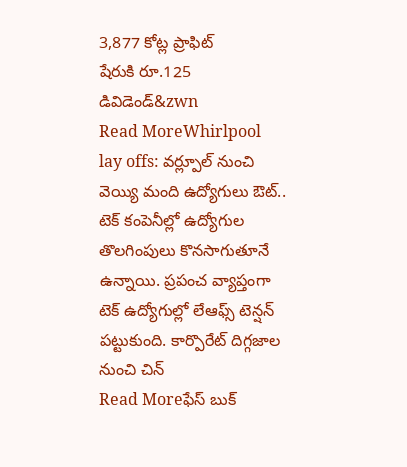3,877 కోట్ల ప్రాఫిట్
షేరుకి రూ.125 డివిడెండ్&zwn
Read MoreWhirlpool lay offs: వర్ల్పూల్ నుంచి వెయ్యి మంది ఉద్యోగులు ఔట్..
టెక్ కంపెనీల్లో ఉద్యోగుల తొలగింపులు కొనసాగుతూనే ఉన్నాయి. ప్రపంచ వ్యాప్తంగా టెక్ ఉద్యోగుల్లో లేఆఫ్స్ టెన్షన్ పట్టుకుంది. కార్పొరేట్ దిగ్గజాల నుంచి చిన్
Read Moreఫేస్ బుక్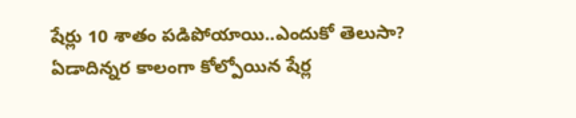షేర్లు 10 శాతం పడిపోయాయి..ఎందుకో తెలుసా?
ఏడాదిన్నర కాలంగా కోల్పోయిన షేర్ల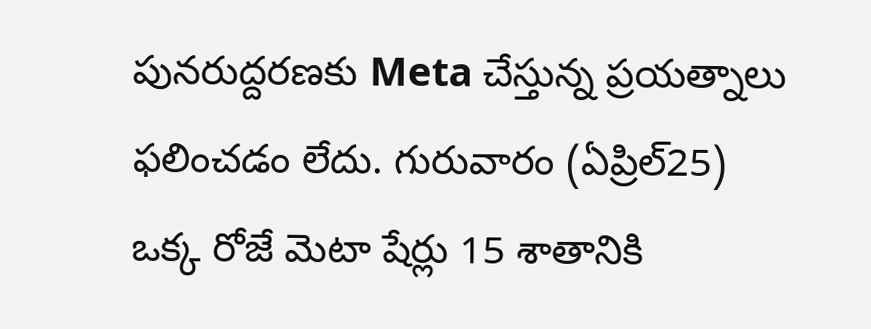పునరుద్దరణకు Meta చేస్తున్న ప్రయత్నాలు ఫలించడం లేదు. గురువారం (ఏప్రిల్25) ఒక్క రోజే మెటా షేర్లు 15 శాతానికి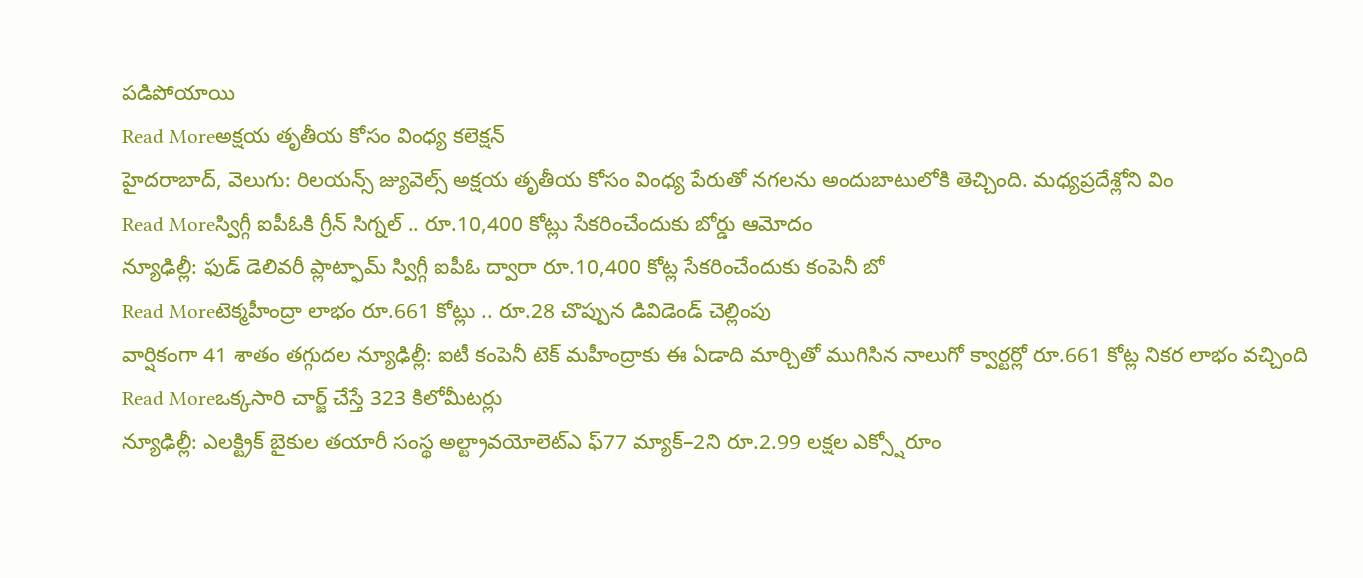పడిపోయాయి
Read Moreఅక్షయ తృతీయ కోసం వింధ్య కలెక్షన్
హైదరాబాద్, వెలుగు: రిలయన్స్ జ్యువెల్స్ అక్షయ తృతీయ కోసం వింధ్య పేరుతో నగలను అందుబాటులోకి తెచ్చింది. మధ్యప్రదేశ్లోని విం
Read Moreస్విగ్గీ ఐపీఓకి గ్రీన్ సిగ్నల్ .. రూ.10,400 కోట్లు సేకరించేందుకు బోర్డు ఆమోదం
న్యూఢిల్లీ: ఫుడ్ డెలివరీ ప్లాట్ఫామ్ స్విగ్గీ ఐపీఓ ద్వారా రూ.10,400 కోట్ల సేకరించేందుకు కంపెనీ బో
Read Moreటెక్మహీంద్రా లాభం రూ.661 కోట్లు .. రూ.28 చొప్పున డివిడెండ్ చెల్లింపు
వార్షికంగా 41 శాతం తగ్గుదల న్యూఢిల్లీ: ఐటీ కంపెనీ టెక్ మహీంద్రాకు ఈ ఏడాది మార్చితో ముగిసిన నాలుగో క్వార్టర్లో రూ.661 కోట్ల నికర లాభం వచ్చింది
Read Moreఒక్కసారి చార్జ్ చేస్తే 323 కిలోమీటర్లు
న్యూఢిల్లీ: ఎలక్ట్రిక్ బైకుల తయారీ సంస్థ అల్ట్రావయోలెట్ఎ ఫ్77 మ్యాక్–2ని రూ.2.99 లక్షల ఎక్స్షోరూం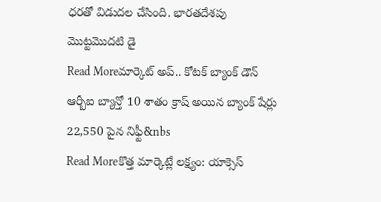ధరతో విడుదల చేసింది. భారతదేశపు మొట్టమొదటి డై
Read Moreమార్కెట్ అప్.. కోటక్ బ్యాంక్ డౌన్
ఆర్బీఐ బ్యాన్తో 10 శాతం క్రాష్ అయిన బ్యాంక్ షేర్లు 22,550 పైన నిఫ్టీ&nbs
Read Moreకొత్త మార్కెట్లే లక్ష్యం: యాక్సెస్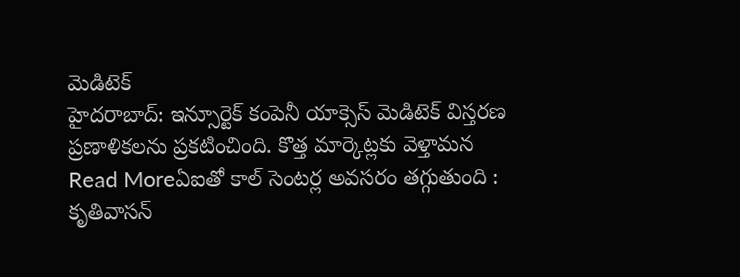మెడిటెక్
హైదరాబాద్: ఇన్సూర్టెక్ కంపెనీ యాక్సెస్ మెడిటెక్ విస్తరణ ప్రణాళికలను ప్రకటించింది. కొత్త మార్కెట్లకు వెళ్తామన
Read Moreఏఐతో కాల్ సెంటర్ల అవసరం తగ్గుతుంది : కృతివాసన్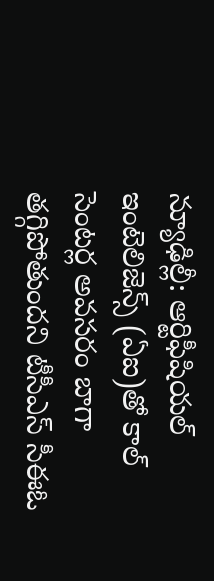న్యూఢిల్లీ: ఆర్టిఫీషియల్ ఇంటెలిజెన్స్ (ఏఐ)తో కాల్ సెంటర్ల అవసరం బాగా తగ్గిపోతుందని టీసీఎస్ సీఈఓ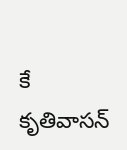కే కృతివాసన్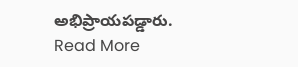అభిప్రాయపడ్డారు.
Read More